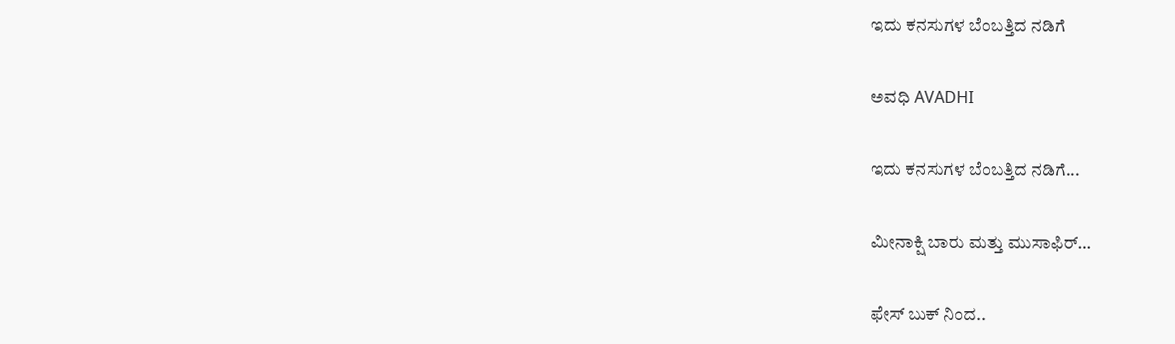ಇದು ಕನಸುಗಳ ಬೆಂಬತ್ತಿದ ನಡಿಗೆ‍

ಅವಧಿ AVADHI

ಇದು ಕನಸುಗಳ ಬೆಂಬತ್ತಿದ ನಡಿಗೆ...

ಮೀನಾಕ್ಷಿ ಬಾರು ಮತ್ತು ಮುಸಾಫಿರ್…

ಫೇಸ್ ಬುಕ್ ನಿಂದ..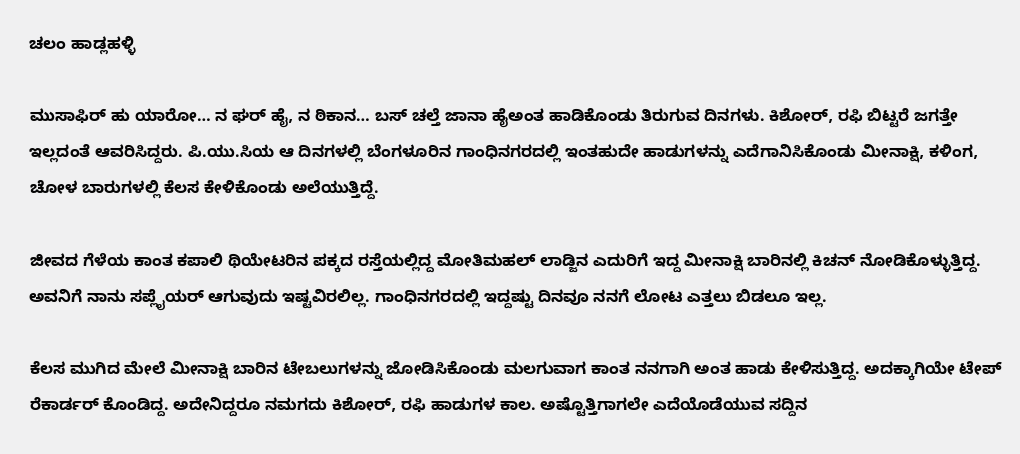ಚಲಂ ಹಾಡ್ಲಹಳ್ಳಿ

ಮುಸಾಫಿರ್ ಹು ಯಾರೋ… ನ ಘರ್ ಹೈ, ನ ಠಿಕಾನ… ಬಸ್ ಚಲ್ತೆ ಜಾನಾ ಹೈಅಂತ ಹಾಡಿಕೊಂಡು ತಿರುಗುವ ದಿನಗಳು. ಕಿಶೋರ್, ರಫಿ ಬಿಟ್ಟರೆ ಜಗತ್ತೇ ಇಲ್ಲದಂತೆ ಆವರಿಸಿದ್ದರು‌. ಪಿ.ಯು.ಸಿಯ ಆ ದಿನಗಳಲ್ಲಿ ಬೆಂಗಳೂರಿನ ಗಾಂಧಿನಗರದಲ್ಲಿ ಇಂತಹುದೇ ಹಾಡುಗಳನ್ನು ಎದೆಗಾನಿಸಿಕೊಂಡು ಮೀನಾಕ್ಷಿ, ಕಳಿಂಗ, ಚೋಳ ಬಾರುಗಳಲ್ಲಿ ಕೆಲಸ ಕೇಳಿಕೊಂಡು ಅಲೆಯುತ್ತಿದ್ದೆ.

ಜೀವದ ಗೆಳೆಯ ಕಾಂತ ಕಪಾಲಿ ಥಿಯೇಟರಿನ ಪಕ್ಕದ ರಸ್ತೆಯಲ್ಲಿದ್ದ ಮೋತಿಮಹಲ್ ಲಾಡ್ಜಿನ ಎದುರಿಗೆ ಇದ್ದ ಮೀನಾಕ್ಷಿ ಬಾರಿನಲ್ಲಿ ಕಿಚನ್ ನೋಡಿಕೊಳ್ಳುತ್ತಿದ್ದ. ಅವನಿಗೆ ನಾನು ಸಪ್ಲೈಯರ್ ಆಗುವುದು ಇಷ್ಟವಿರಲಿಲ್ಲ. ಗಾಂಧಿನಗರದಲ್ಲಿ ಇದ್ದಷ್ಟು ದಿನವೂ ನನಗೆ ಲೋಟ ಎತ್ತಲು ಬಿಡಲೂ ಇಲ್ಲ.

ಕೆಲಸ ಮುಗಿದ ಮೇಲೆ ಮೀನಾಕ್ಷಿ ಬಾರಿನ ಟೇಬಲುಗಳನ್ನು ಜೋಡಿಸಿಕೊಂಡು ಮಲಗುವಾಗ ಕಾಂತ ನನಗಾಗಿ ಅಂತ ಹಾಡು ಕೇಳಿಸುತ್ತಿದ್ದ. ಅದಕ್ಕಾಗಿಯೇ ಟೇಪ್ ರೆಕಾರ್ಡರ್ ಕೊಂಡಿದ್ದ. ಅದೇನಿದ್ದರೂ ನಮಗದು ಕಿಶೋರ್, ರಫಿ ಹಾಡುಗಳ ಕಾಲ. ಅಷ್ಟೊತ್ತಿಗಾಗಲೇ ಎದೆಯೊಡೆಯುವ ಸದ್ದಿನ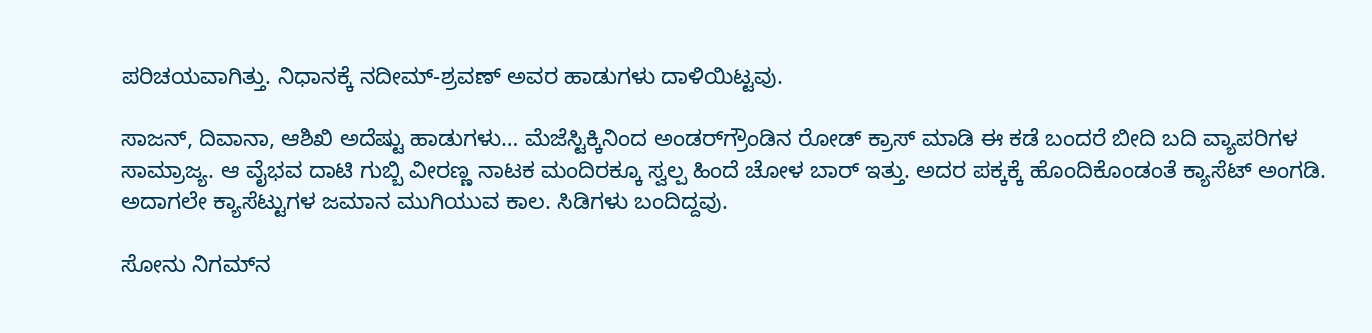ಪರಿಚಯವಾಗಿತ್ತು. ನಿಧಾನಕ್ಕೆ ನದೀಮ್-ಶ್ರವಣ್ ಅವರ ಹಾಡುಗಳು ದಾಳಿಯಿಟ್ಟವು‌.

ಸಾಜನ್, ದಿವಾನಾ, ಆಶಿಖಿ ಅದೆಷ್ಟು ಹಾಡುಗಳು… ಮೆಜೆಸ್ಟಿಕ್ಕಿನಿಂದ ಅಂಡರ್‌ಗ್ರೌಂಡಿನ ರೋಡ್ ಕ್ರಾಸ್ ಮಾಡಿ ಈ ಕಡೆ ಬಂದರೆ ಬೀದಿ ಬದಿ ವ್ಯಾಪರಿಗಳ ಸಾಮ್ರಾಜ್ಯ. ಆ ವೈಭವ ದಾಟಿ ಗುಬ್ಬಿ ವೀರಣ್ಣ ನಾಟಕ ಮಂದಿರಕ್ಕೂ ಸ್ವಲ್ಪ ಹಿಂದೆ ಚೋಳ ಬಾರ್ ಇತ್ತು. ಅದರ ಪಕ್ಕಕ್ಕೆ ಹೊಂದಿಕೊಂಡಂತೆ ಕ್ಯಾಸೆಟ್ ಅಂಗಡಿ. ಅದಾಗಲೇ ಕ್ಯಾಸೆಟ್ಟುಗಳ ಜಮಾನ ಮುಗಿಯುವ ಕಾಲ. ಸಿಡಿಗಳು ಬಂದಿದ್ದವು.

ಸೋನು ನಿಗಮ್‌ನ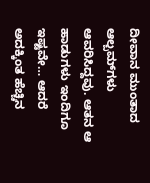ದೀವಾನ ಮುಂತಾದ ಆಲ್ಬಮ್‌ಗಳು ಆವರಿಸಿದ್ದವು. ಆತನ ಆ ಹಾಡುಗಳು ಇಂದಿಗೂ ಇಷ್ಟವೇ… ಆದರೆ ಅದಕ್ಕಿಂತ ಹೆಚ್ಚಿನ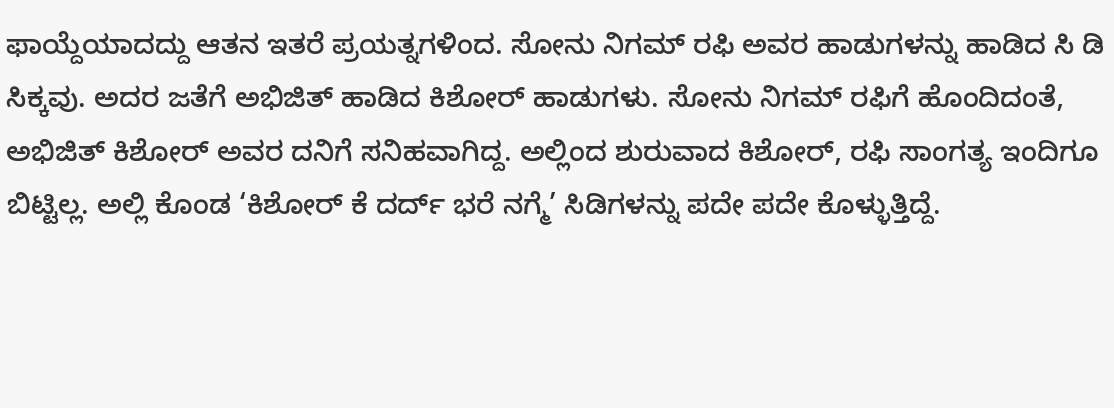ಫಾಯ್ದೆಯಾದದ್ದು ಆತನ ಇತರೆ ಪ್ರಯತ್ನಗಳಿಂದ. ಸೋನು ನಿಗಮ್ ರಫಿ ಅವರ ಹಾಡುಗಳನ್ನು ಹಾಡಿದ ಸಿ ಡಿ ಸಿಕ್ಕವು. ಅದರ ಜತೆಗೆ ಅಭಿಜಿತ್ ಹಾಡಿದ ಕಿಶೋರ್ ಹಾಡುಗಳು. ಸೋನು ನಿಗಮ್ ರಫಿಗೆ ಹೊಂದಿದಂತೆ, ಅಭಿಜಿತ್ ಕಿಶೋರ್ ಅವರ ದನಿಗೆ ಸನಿಹವಾಗಿದ್ದ‌. ಅಲ್ಲಿಂದ ಶುರುವಾದ ಕಿಶೋರ್, ರಫಿ ಸಾಂಗತ್ಯ ಇಂದಿಗೂ ಬಿಟ್ಟಿಲ್ಲ. ಅಲ್ಲಿ ಕೊಂಡ ‘ಕಿಶೋರ್ ಕೆ ದರ್ದ್ ಭರೆ ನಗ್ಮೆ’ ಸಿಡಿಗಳನ್ನು ಪದೇ ಪದೇ ಕೊಳ್ಳುತ್ತಿದ್ದೆ.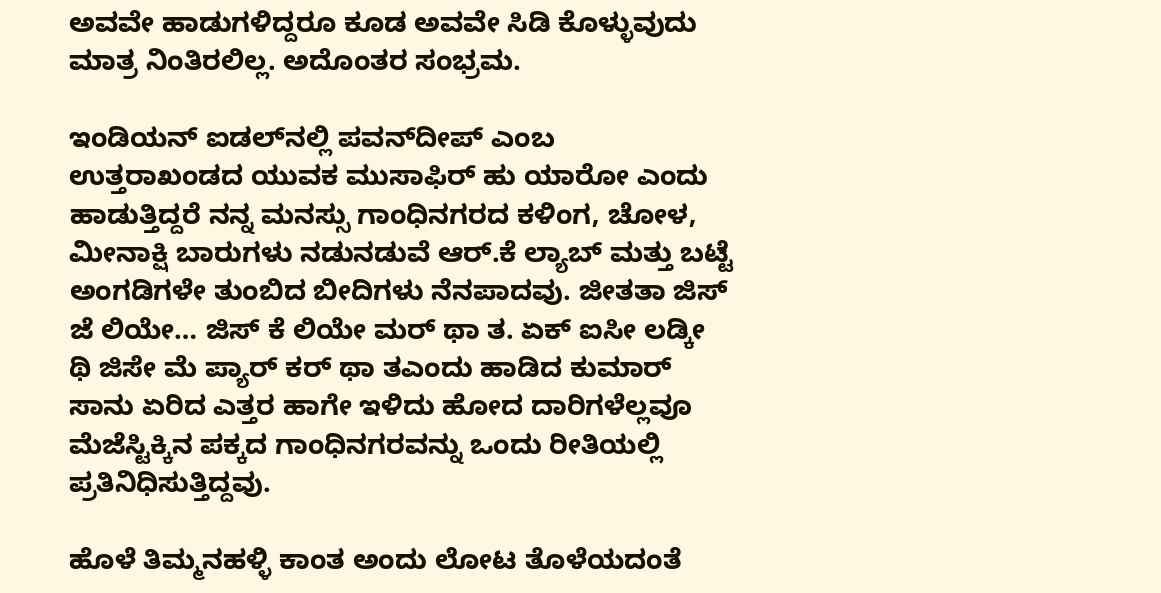ಅವವೇ ಹಾಡುಗಳಿದ್ದರೂ ಕೂಡ ಅವವೇ ಸಿಡಿ ಕೊಳ್ಳುವುದು ಮಾತ್ರ ನಿಂತಿರಲಿಲ್ಲ. ಅದೊಂತರ ಸಂಭ್ರಮ.

ಇಂಡಿಯನ್ ಐಡಲ್‌ನಲ್ಲಿ ಪವನ್‌ದೀಪ್ ಎಂಬ ಉತ್ತರಾಖಂಡದ ಯುವಕ ಮುಸಾಫಿರ್ ಹು ಯಾರೋ ಎಂದು ಹಾಡುತ್ತಿದ್ದರೆ ನನ್ನ ಮನಸ್ಸು ಗಾಂಧಿನಗರದ ಕಳಿಂಗ, ಚೋಳ, ಮೀನಾಕ್ಷಿ ಬಾರುಗಳು ನಡುನಡುವೆ ಆರ್‌.ಕೆ ಲ್ಯಾಬ್ ಮತ್ತು ಬಟ್ಟೆ ಅಂಗಡಿಗಳೇ ತುಂಬಿದ ಬೀದಿಗಳು ನೆನಪಾದವು. ಜೀತತಾ ಜಿಸ್ ಜೆ ಲಿಯೇ… ಜಿಸ್ ಕೆ ಲಿಯೇ ಮರ್ ಥಾ ತ. ಏಕ್ ಐಸೀ ಲಡ್ಕೀ ಥಿ ಜಿಸೇ ಮೆ ಪ್ಯಾರ್ ಕರ್ ಥಾ ತಎಂದು ಹಾಡಿದ ಕುಮಾರ್ ಸಾನು ಏರಿದ ಎತ್ತರ ಹಾಗೇ ಇಳಿದು ಹೋದ ದಾರಿಗಳೆಲ್ಲವೂ ಮೆಜೆಸ್ಟಿಕ್ಕಿನ ಪಕ್ಕದ ಗಾಂಧಿನಗರವನ್ನು ಒಂದು ರೀತಿಯಲ್ಲಿ ಪ್ರತಿನಿಧಿಸುತ್ತಿದ್ದವು‌.

ಹೊಳೆ ತಿಮ್ಮನಹಳ್ಳಿ ಕಾಂತ ಅಂದು ಲೋಟ ತೊಳೆಯದಂತೆ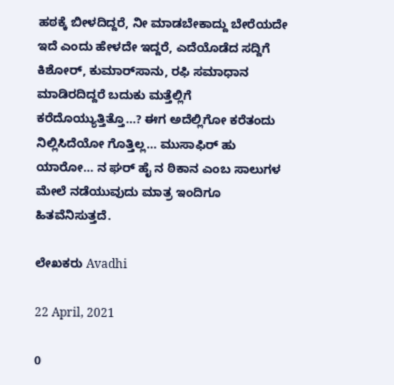ಹಠಕ್ಕೆ ಬೀಳದಿದ್ದರೆ, ನೀ ಮಾಡಬೇಕಾದ್ದು ಬೇರೆಯದೇ ಇದೆ ಎಂದು ಹೇಳದೇ ಇದ್ದರೆ, ಎದೆಯೊಡೆದ ಸದ್ದಿಗೆ ಕಿಶೋರ್, ಕುಮಾರ್‌ಸಾನು, ರಫಿ ಸಮಾಧಾನ ಮಾಡಿರದಿದ್ದರೆ ಬದುಕು ಮತ್ತೆಲ್ಲಿಗೆ ಕರೆದೊಯ್ಯುತ್ತಿತ್ತೊ…? ಈಗ ಅದೆಲ್ಲಿಗೋ ಕರೆತಂದು ನಿಲ್ಲಿಸಿದೆಯೋ ಗೊತ್ತಿಲ್ಲ… ಮುಸಾಫಿರ್ ಹು ಯಾರೋ… ನ ಘರ್ ಹೈ ನ ಠಿಕಾನ ಎಂಬ ಸಾಲುಗಳ ಮೇಲೆ ನಡೆಯುವುದು ಮಾತ್ರ ಇಂದಿಗೂ ಹಿತವೆನಿಸುತ್ತದೆ.

ಲೇಖಕರು Avadhi

22 April, 2021

0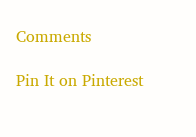Comments

Pin It on Pinterest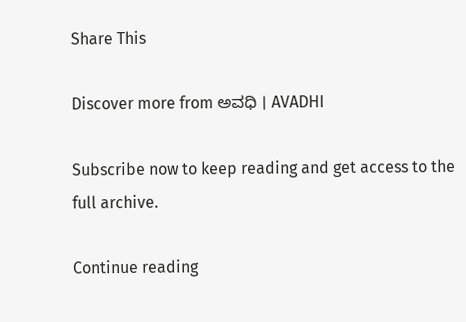Share This

Discover more from ಅವಧಿ । AVADHI

Subscribe now to keep reading and get access to the full archive.

Continue reading